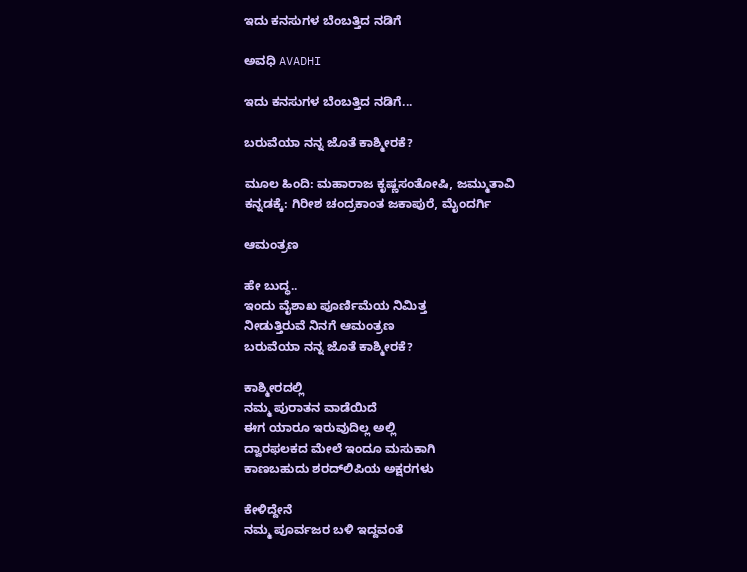ಇದು ಕನಸುಗಳ ಬೆಂಬತ್ತಿದ ನಡಿಗೆ‍

ಅವಧಿ AVADHI

ಇದು ಕನಸುಗಳ ಬೆಂಬತ್ತಿದ ನಡಿಗೆ...

ಬರುವೆಯಾ ನನ್ನ ಜೊತೆ ಕಾಶ್ಮೀರಕೆ?

ಮೂಲ ಹಿಂದಿ: ಮಹಾರಾಜ ಕೃಷ್ಣಸಂತೋಷಿ, ಜಮ್ಮುತಾವಿ
ಕನ್ನಡಕ್ಕೆ: ಗಿರೀಶ ಚಂದ್ರಕಾಂತ ಜಕಾಪುರೆ, ಮೈಂದರ್ಗಿ

ಆಮಂತ್ರಣ

ಹೇ ಬುದ್ಧ..
ಇಂದು ವೈಶಾಖ ಪೂರ್ಣಿಮೆಯ ನಿಮಿತ್ತ
ನೀಡುತ್ತಿರುವೆ ನಿನಗೆ ಆಮಂತ್ರಣ
ಬರುವೆಯಾ ನನ್ನ ಜೊತೆ ಕಾಶ್ಮೀರಕೆ?

ಕಾಶ್ಮೀರದಲ್ಲಿ
ನಮ್ಮ ಪುರಾತನ ವಾಡೆಯಿದೆ
ಈಗ ಯಾರೂ ಇರುವುದಿಲ್ಲ ಅಲ್ಲಿ
ದ್ವಾರಫಲಕದ ಮೇಲೆ ಇಂದೂ ಮಸುಕಾಗಿ
ಕಾಣಬಹುದು ಶರದ್‌ಲಿಪಿಯ ಅಕ್ಷರಗಳು

ಕೇಳಿದ್ದೇನೆ
ನಮ್ಮ ಪೂರ್ವಜರ ಬಳಿ ಇದ್ದವಂತೆ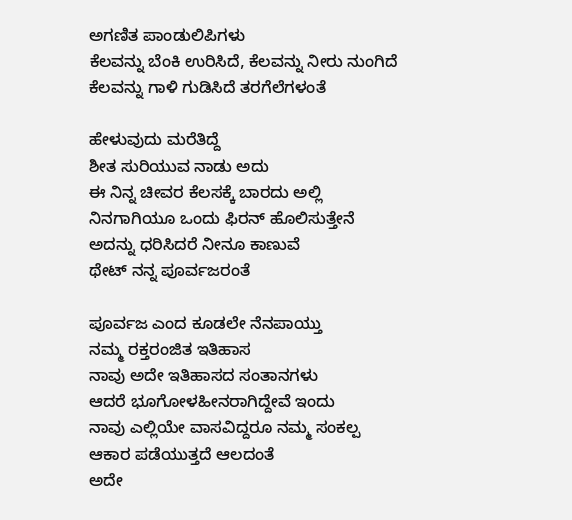ಅಗಣಿತ ಪಾಂಡುಲಿಪಿಗಳು
ಕೆಲವನ್ನು ಬೆಂಕಿ ಉರಿಸಿದೆ, ಕೆಲವನ್ನು ನೀರು ನುಂಗಿದೆ
ಕೆಲವನ್ನು ಗಾಳಿ ಗುಡಿಸಿದೆ ತರಗೆಲೆಗಳಂತೆ

ಹೇಳುವುದು ಮರೆತಿದ್ದೆ
ಶೀತ ಸುರಿಯುವ ನಾಡು ಅದು
ಈ ನಿನ್ನ ಚೀವರ ಕೆಲಸಕ್ಕೆ ಬಾರದು ಅಲ್ಲಿ
ನಿನಗಾಗಿಯೂ ಒಂದು ಫಿರನ್ ಹೊಲಿಸುತ್ತೇನೆ
ಅದನ್ನು ಧರಿಸಿದರೆ ನೀನೂ ಕಾಣುವೆ
ಥೇಟ್ ನನ್ನ ಪೂರ್ವಜರಂತೆ

ಪೂರ್ವಜ ಎಂದ ಕೂಡಲೇ ನೆನಪಾಯ್ತು
ನಮ್ಮ ರಕ್ತರಂಜಿತ ಇತಿಹಾಸ
ನಾವು ಅದೇ ಇತಿಹಾಸದ ಸಂತಾನಗಳು
ಆದರೆ ಭೂಗೋಳಹೀನರಾಗಿದ್ದೇವೆ ಇಂದು
ನಾವು ಎಲ್ಲಿಯೇ ವಾಸವಿದ್ದರೂ ನಮ್ಮ ಸಂಕಲ್ಪ
ಆಕಾರ ಪಡೆಯುತ್ತದೆ ಆಲದಂತೆ
ಅದೇ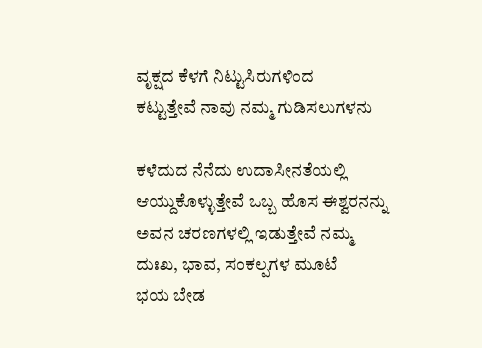ವೃಕ್ಷದ ಕೆಳಗೆ ನಿಟ್ಟುಸಿರುಗಳಿಂದ
ಕಟ್ಟುತ್ತೇವೆ ನಾವು ನಮ್ಮ ಗುಡಿಸಲುಗಳನು

ಕಳೆದುದ ನೆನೆದು ಉದಾಸೀನತೆಯಲ್ಲಿ
ಆಯ್ದುಕೊಳ್ಳುತ್ತೇವೆ ಒಬ್ಬ ಹೊಸ ಈಶ್ವರನನ್ನು
ಅವನ ಚರಣಗಳಲ್ಲಿ ಇಡುತ್ತೇವೆ ನಮ್ಮ
ದುಃಖ, ಭಾವ, ಸಂಕಲ್ಪಗಳ ಮೂಟೆ
ಭಯ ಬೇಡ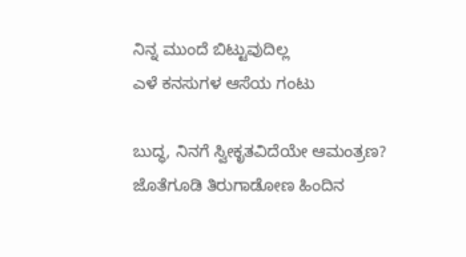ನಿನ್ನ ಮುಂದೆ ಬಿಟ್ಟುವುದಿಲ್ಲ
ಎಳೆ ಕನಸುಗಳ ಆಸೆಯ ಗಂಟು

ಬುದ್ಧ, ನಿನಗೆ ಸ್ವೀಕೃತವಿದೆಯೇ ಆಮಂತ್ರಣ?
ಜೊತೆಗೂಡಿ ತಿರುಗಾಡೋಣ ಹಿಂದಿನ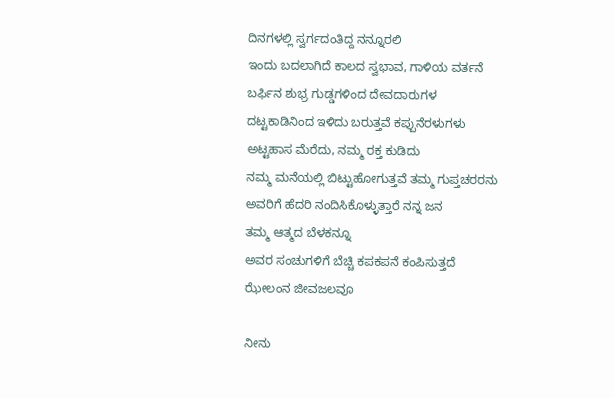ದಿನಗಳಲ್ಲಿ ಸ್ವರ್ಗದಂತಿದ್ದ ನನ್ನೂರಲಿ
ಇಂದು ಬದಲಾಗಿದೆ ಕಾಲದ ಸ್ವಭಾವ, ಗಾಳಿಯ ವರ್ತನೆ
ಬರ್ಫಿನ ಶುಭ್ರ ಗುಡ್ಡಗಳಿಂದ ದೇವದಾರುಗಳ
ದಟ್ಟಕಾಡಿನಿಂದ ಇಳಿದು ಬರುತ್ತವೆ ಕಪ್ಪುನೆರಳುಗಳು
ಅಟ್ಟಹಾಸ ಮೆರೆದು, ನಮ್ಮ ರಕ್ತ ಕುಡಿದು
ನಮ್ಮ ಮನೆಯಲ್ಲಿ ಬಿಟ್ಟುಹೋಗುತ್ತವೆ ತಮ್ಮ ಗುಪ್ತಚರರನು
ಅವರಿಗೆ ಹೆದರಿ ನಂದಿಸಿಕೊಳ್ಳುತ್ತಾರೆ ನನ್ನ ಜನ
ತಮ್ಮ ಆತ್ಮದ ಬೆಳಕನ್ನೂ
ಅವರ ಸಂಚುಗಳಿಗೆ ಬೆಚ್ಚಿ ಕಪಕಪನೆ ಕಂಪಿಸುತ್ತದೆ
ಝೇಲಂನ ಜೀವಜಲವೂ

ನೀನು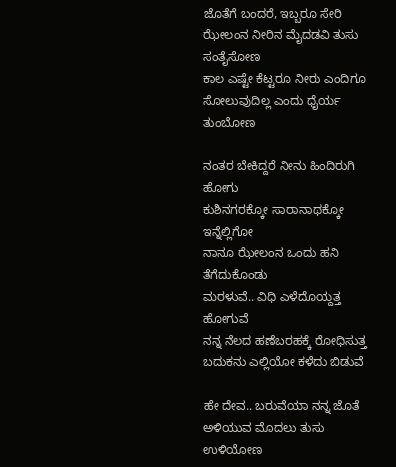ಜೊತೆಗೆ ಬಂದರೆ, ಇಬ್ಬರೂ ಸೇರಿ
ಝೇಲಂನ ನೀರಿನ ಮೈದಡವಿ ತುಸು ಸಂತೈಸೋಣ
ಕಾಲ ಎಷ್ಟೇ ಕೆಟ್ಟರೂ ನೀರು ಎಂದಿಗೂ
ಸೋಲುವುದಿಲ್ಲ ಎಂದು ಧೈರ್ಯ ತುಂಬೋಣ

ನಂತರ ಬೇಕಿದ್ದರೆ ನೀನು ಹಿಂದಿರುಗಿ ಹೋಗು
ಕುಶಿನಗರಕ್ಕೋ ಸಾರಾನಾಥಕ್ಕೋ ಇನ್ನೆಲ್ಲಿಗೋ
ನಾನೂ ಝೇಲಂನ ಒಂದು ಹನಿ ತೆಗೆದುಕೊಂಡು
ಮರಳುವೆ.. ವಿಧಿ ಎಳೆದೊಯ್ದತ್ತ ಹೋಗುವೆ
ನನ್ನ ನೆಲದ ಹಣೆಬರಹಕ್ಕೆ ರೋಧಿಸುತ್ತ
ಬದುಕನು ಎಲ್ಲಿಯೋ ಕಳೆದು ಬಿಡುವೆ

ಹೇ ದೇವ.. ಬರುವೆಯಾ ನನ್ನ ಜೊತೆ
ಅಳಿಯುವ ಮೊದಲು ತುಸು ಉಳಿಯೋಣ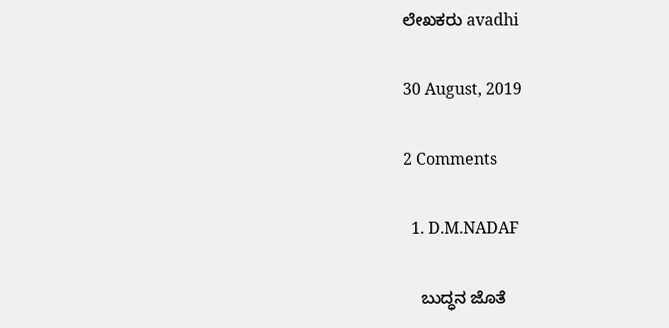ಲೇಖಕರು avadhi

30 August, 2019

2 Comments

  1. D.M.NADAF

    ಬುದ್ಧನ ಜೊತೆ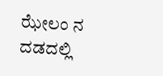ಝೇಲಂ ನ ದಡದಲ್ಲಿ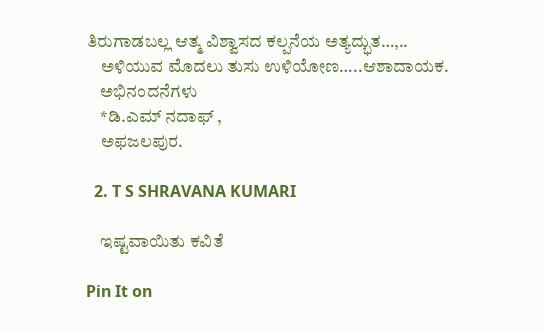ತಿರುಗಾಡಬಲ್ಲ ಆತ್ಮ ವಿಶ್ವಾಸದ ಕಲ್ಪನೆಯ ಅತ್ಯದ್ಭುತ…,..
    ಅಳಿಯುವ ಮೊದಲು ತುಸು ಉಳಿಯೋಣ…..ಆಶಾದಾಯಕ.
    ಅಭಿನಂದನೆಗಳು
    *ಡಿ.ಎಮ್ ನದಾಫ್ ,
    ಅಫಜಲಪುರ.

  2. T S SHRAVANA KUMARI

    ಇಷ್ಟವಾಯಿತು ಕವಿತೆ

Pin It on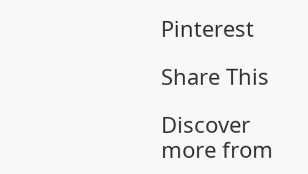Pinterest

Share This

Discover more from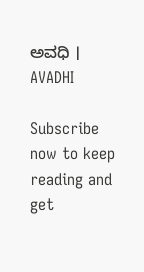ಅವಧಿ । AVADHI

Subscribe now to keep reading and get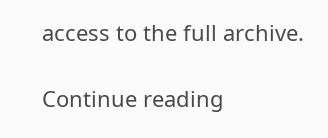access to the full archive.

Continue reading